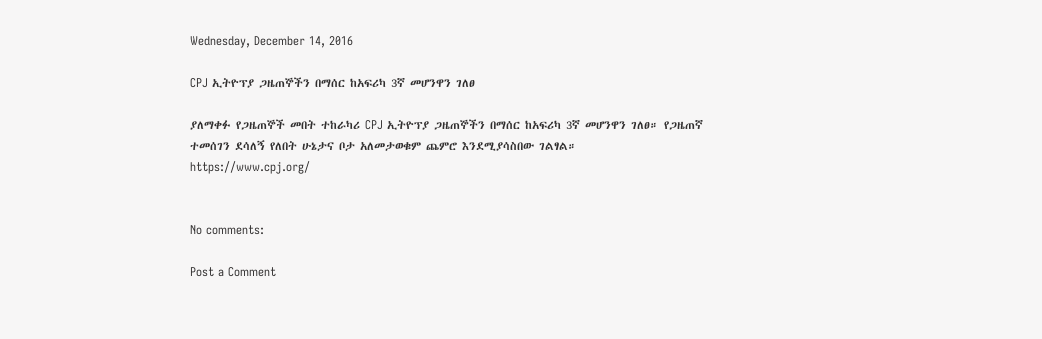Wednesday, December 14, 2016

CPJ ኢትዮፕያ ጋዜጠኞችን በማሰር ከአፍሪካ 3ኛ መሆንዋን ገለፀ

ያለማቀፉ የጋዜጠኞች መበት ተከራካሪ CPJ ኢትዮፕያ ጋዜጠኞችን በማሰር ከአፍሪካ 3ኛ መሆንዋን ገለፀ። የጋዜጠኛ ተመሰገን ደሳለኝ የለበት ሁኔታና ቦታ አለመታወቁም ጨምሮ እንደሚያሳስበው ገልፃል።
https://www.cpj.org/


No comments:

Post a Comment